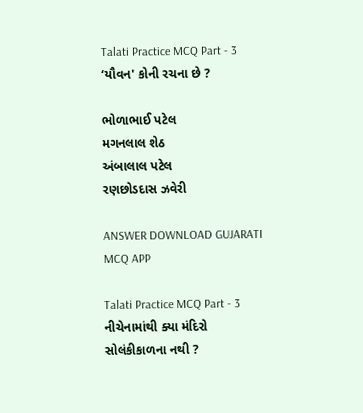Talati Practice MCQ Part - 3
‘યૌવન' કોની રચના છે ?

ભોળાભાઈ પટેલ
મગનલાલ શેઠ
અંબાલાલ પટેલ
રણછોડદાસ ઝવેરી

ANSWER DOWNLOAD GUJARATI MCQ APP

Talati Practice MCQ Part - 3
નીચેનામાંથી ક્યા મંદિરો સોલંકીકાળના નથી ?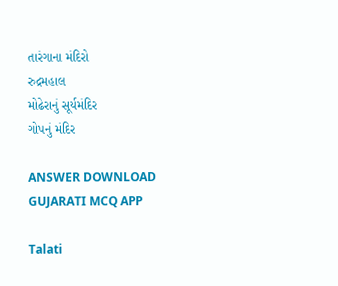તારંગાના મંદિરો
રુદ્રમહાલ
મોઢેરાનું સૂર્યમંદિર
ગોપનું મંદિર

ANSWER DOWNLOAD GUJARATI MCQ APP

Talati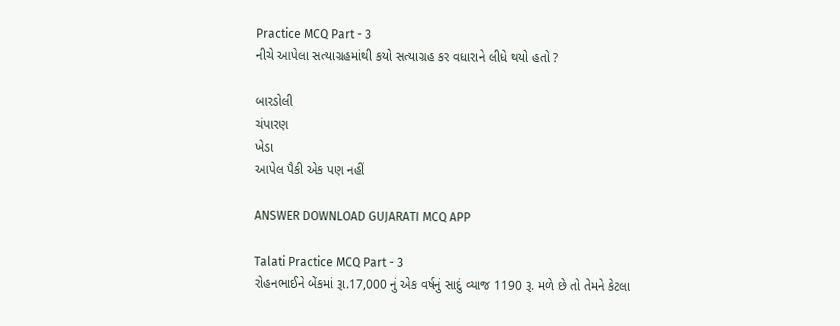Practice MCQ Part - 3
નીચે આપેલા સત્યાગ્રહમાંથી કયો સત્યાગ્રહ કર વધારાને લીધે થયો હતો ?

બારડોલી
ચંપારણ
ખેડા
આપેલ પૈકી એક પણ નહીં

ANSWER DOWNLOAD GUJARATI MCQ APP

Talati Practice MCQ Part - 3
રોહનભાઈને બેંકમાં રૂા.17,000 નું એક વર્ષનું સાદું વ્યાજ 1190 રૂ. મળે છે તો તેમને કેટલા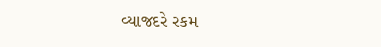વ્યાજદરે રકમ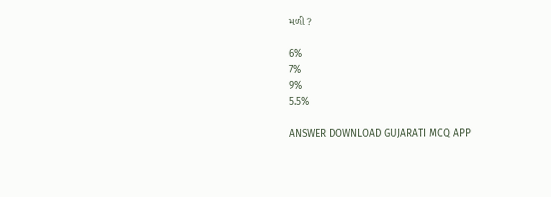મળી ?

6%
7%
9%
5.5%

ANSWER DOWNLOAD GUJARATI MCQ APP